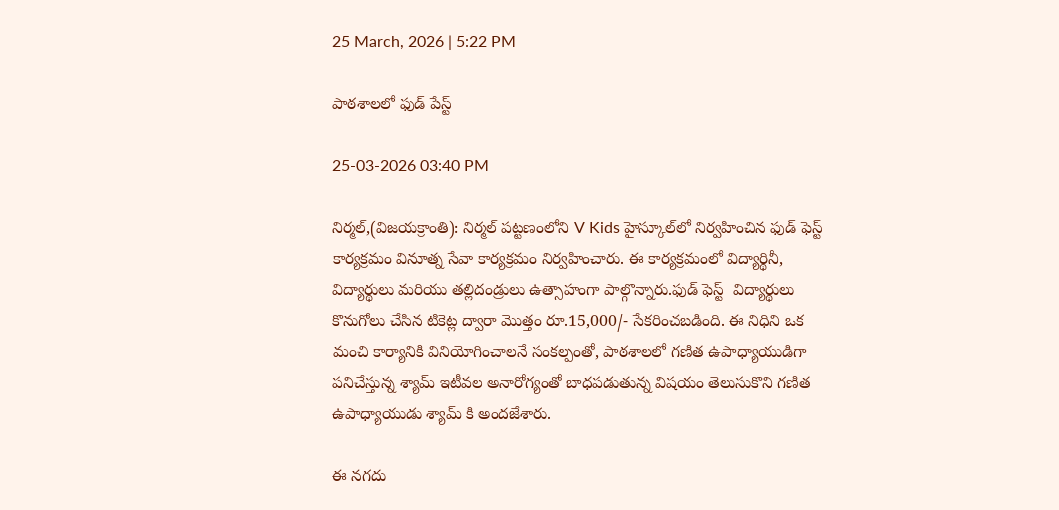25 March, 2026 | 5:22 PM

పాఠశాలలో ఫుడ్ పేస్ట్

25-03-2026 03:40 PM

నిర్మల్,(విజయక్రాంతి): నిర్మల్ పట్టణంలోని V Kids హైస్కూల్‌లో నిర్వహించిన ఫుడ్ ఫెస్ట్ కార్యక్రమం వినూత్న సేవా కార్యక్రమం నిర్వహించారు. ఈ కార్యక్రమంలో విద్యార్థినీ, విద్యార్థులు మరియు తల్లిదండ్రులు ఉత్సాహంగా పాల్గొన్నారు.ఫుడ్ ఫెస్ట్  విద్యార్థులు కొనుగోలు చేసిన టికెట్ల ద్వారా మొత్తం రూ.15,000/- సేకరించబడింది. ఈ నిధిని ఒక మంచి కార్యానికి వినియోగించాలనే సంకల్పంతో, పాఠశాలలో గణిత ఉపాధ్యాయుడిగా పనిచేస్తున్న శ్యామ్ ఇటీవల అనారోగ్యంతో బాధపడుతున్న విషయం తెలుసుకొని గణిత ఉపాధ్యాయుడు శ్యామ్ కి అందజేశారు.

ఈ నగదు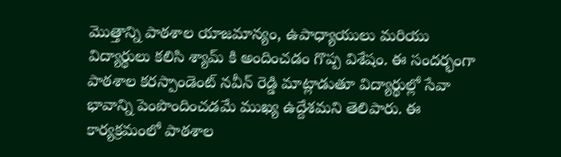మొత్తాన్ని పాఠశాల యాజమాన్యం, ఉపాధ్యాయులు మరియు విద్యార్థులు కలిసి శ్యామ్ కి అందించడం గొప్ప విశేషం. ఈ సందర్భంగా పాఠశాల కరస్పాండెంట్ నవీన్ రెడ్డి మాట్లాడుతూ విద్యార్థుల్లో సేవా భావాన్ని పెంపొందించడమే ముఖ్య ఉద్దేశమని తెలిపారు. ఈ కార్యక్రమంలో పాఠశాల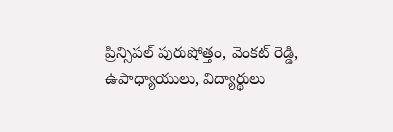ప్రిన్సిపల్ పురుషోత్తం, వెంకట్ రెడ్డి, ఉపాధ్యాయులు, విద్యార్థులు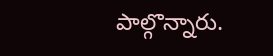పాల్గొన్నారు.